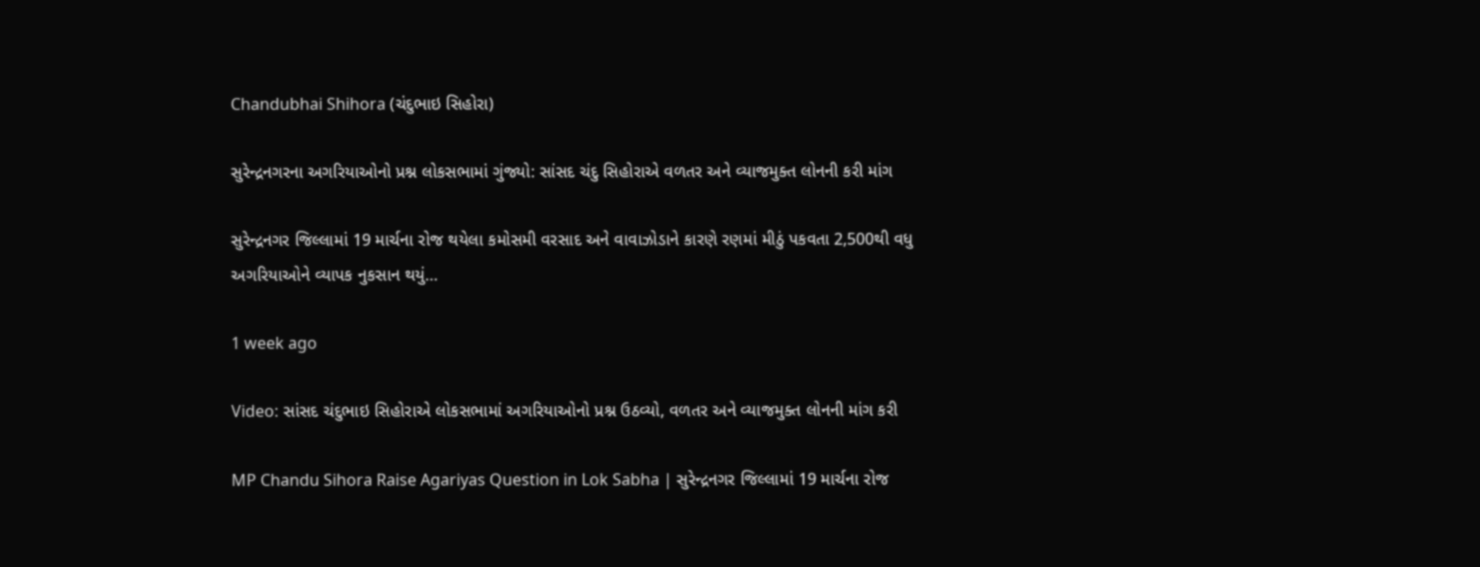Chandubhai Shihora (ચંદુભાઇ સિહોરા)

સુરેન્દ્રનગરના અગરિયાઓનો પ્રશ્ન લોકસભામાં ગુંજ્યો: સાંસદ ચંદુ સિહોરાએ વળતર અને વ્યાજમુક્ત લોનની કરી માંગ

સુરેન્દ્રનગર જિલ્લામાં 19 માર્ચના રોજ થયેલા કમોસમી વરસાદ અને વાવાઝોડાને કારણે રણમાં મીઠું પકવતા 2,500થી વધુ અગરિયાઓને વ્યાપક નુકસાન થયું…

1 week ago

Video: સાંસદ ચંદુભાઇ સિહોરાએ લોકસભામાં અગરિયાઓનો પ્રશ્ન ઉઠવ્યો, વળતર અને વ્યાજમુક્ત લોનની માંગ કરી

MP Chandu Sihora Raise Agariyas Question in Lok Sabha | સુરેન્દ્રનગર જિલ્લામાં 19 માર્ચના રોજ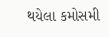થયેલા કમોસમી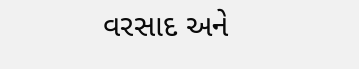વરસાદ અને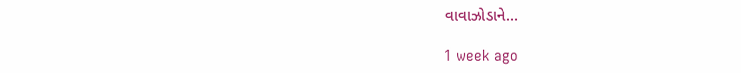વાવાઝોડાને…

1 week ago